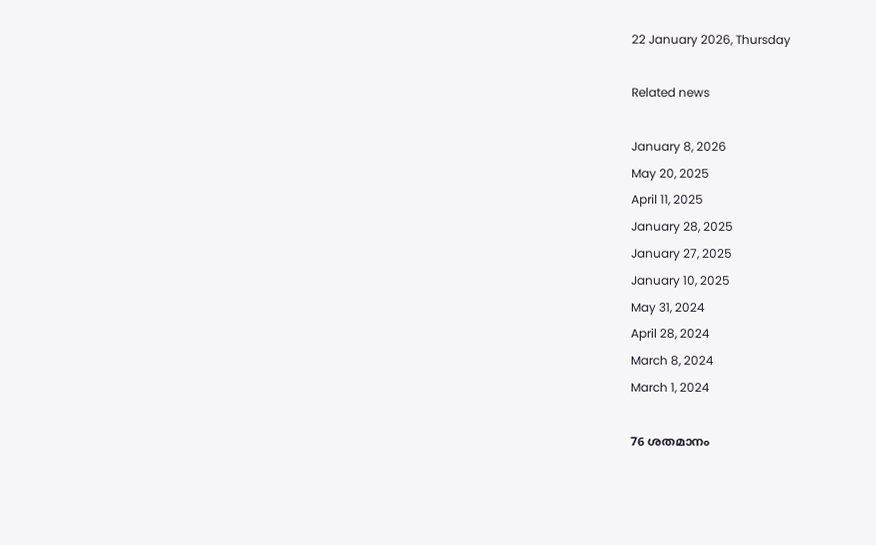22 January 2026, Thursday

Related news

January 8, 2026
May 20, 2025
April 11, 2025
January 28, 2025
January 27, 2025
January 10, 2025
May 31, 2024
April 28, 2024
March 8, 2024
March 1, 2024

76 ശതമാനം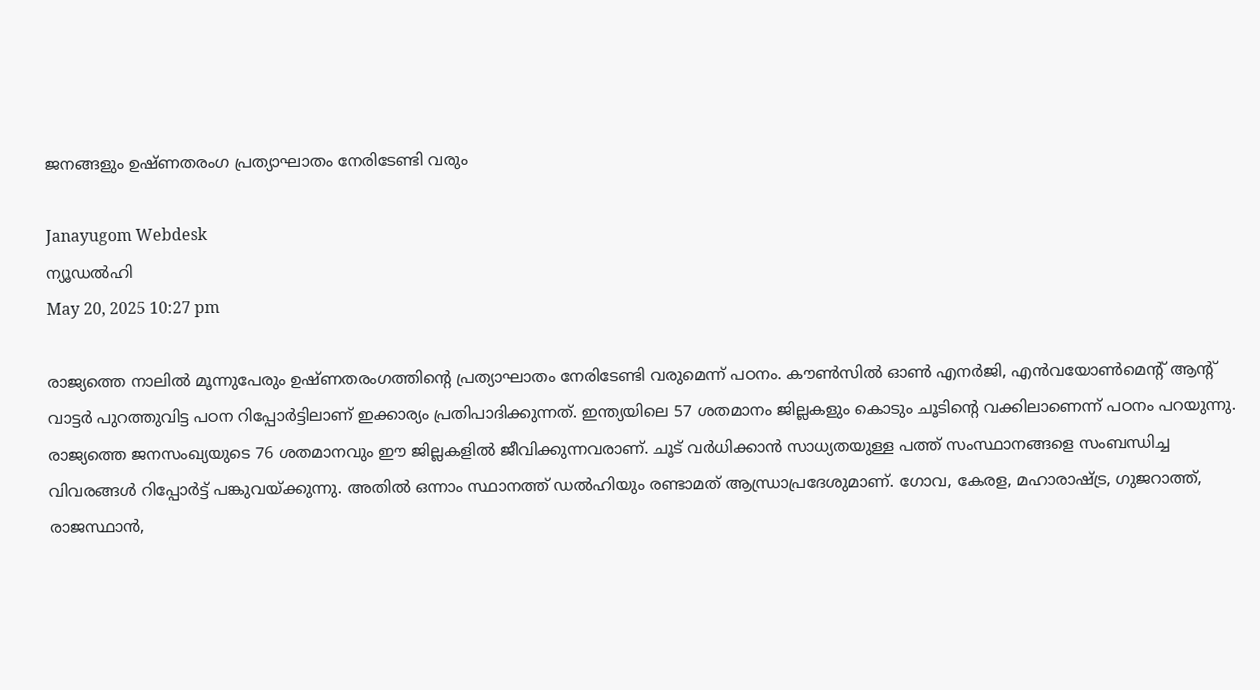ജനങ്ങളും ഉഷ്ണതരംഗ പ്രത്യാഘാതം നേരിടേണ്ടി വരും

Janayugom Webdesk
ന്യൂഡല്‍ഹി
May 20, 2025 10:27 pm

രാജ്യത്തെ നാലില്‍ മൂന്നുപേരും ഉഷ്ണതരംഗത്തിന്റെ പ്രത്യാഘാതം നേരിടേണ്ടി വരുമെന്ന് പഠനം. കൗണ്‍സില്‍ ഓണ്‍ എനര്‍ജി, എന്‍വയോണ്‍മെന്റ് ആന്റ് വാട്ടര്‍ പുറത്തുവിട്ട പഠന റിപ്പോര്‍ട്ടിലാണ് ഇക്കാര്യം പ്രതിപാദിക്കുന്നത്. ഇന്ത്യയിലെ 57 ശതമാനം ജില്ലകളും കൊടും ചൂടിന്റെ വക്കിലാണെന്ന് പഠനം പറയുന്നു. രാജ്യത്തെ ജനസംഖ്യയുടെ 76 ശതമാനവും ഈ ജില്ലകളില്‍ ജീവിക്കുന്നവരാണ്. ചൂട് വര്‍ധിക്കാന്‍ സാധ്യതയുള്ള പത്ത് സംസ്ഥാനങ്ങളെ സംബന്ധിച്ച വിവരങ്ങള്‍ റിപ്പോര്‍ട്ട് പങ്കുവയ്ക്കുന്നു. അതില്‍ ഒന്നാം സ്ഥാനത്ത് ഡല്‍ഹിയും രണ്ടാമത് ആന്ധ്രാപ്രദേശുമാണ്. ഗോവ, കേരള, മഹാരാഷ്ട്ര, ഗുജറാത്ത്, രാജസ്ഥാന്‍,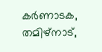കര്‍ണാടക, തമിഴ്‌നാട്,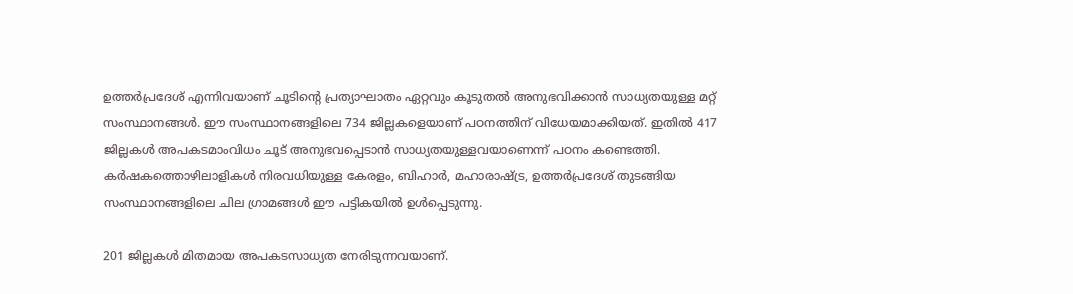ഉത്തര്‍പ്രദേശ് എന്നിവയാണ് ചൂടിന്റെ പ്രത്യാഘാതം ഏറ്റവും കൂടുതല്‍ അനുഭവിക്കാന്‍ സാധ്യതയുള്ള മറ്റ് സംസ്ഥാനങ്ങള്‍. ഈ സംസ്ഥാനങ്ങളിലെ 734 ജില്ലകളെയാണ് പഠനത്തിന് വിധേയമാക്കിയത്. ഇതില്‍ 417 ജില്ലകള്‍ അപകടമാംവിധം ചൂട് അനുഭവപ്പെടാന്‍ സാധ്യതയുള്ളവയാണെന്ന് പഠനം കണ്ടെത്തി. കര്‍ഷകത്തൊഴിലാളികള്‍ നിരവധിയുള്ള കേരളം, ബിഹാര്‍, മഹാരാഷ്ട്ര, ഉത്തര്‍പ്രദേശ് തുടങ്ങിയ സംസ്ഥാനങ്ങളിലെ ചില ഗ്രാമങ്ങള്‍ ഈ പട്ടികയില്‍ ഉള്‍പ്പെടുന്നു.

201 ജില്ലകള്‍ മിതമായ അപകടസാധ്യത നേരിടുന്നവയാണ്.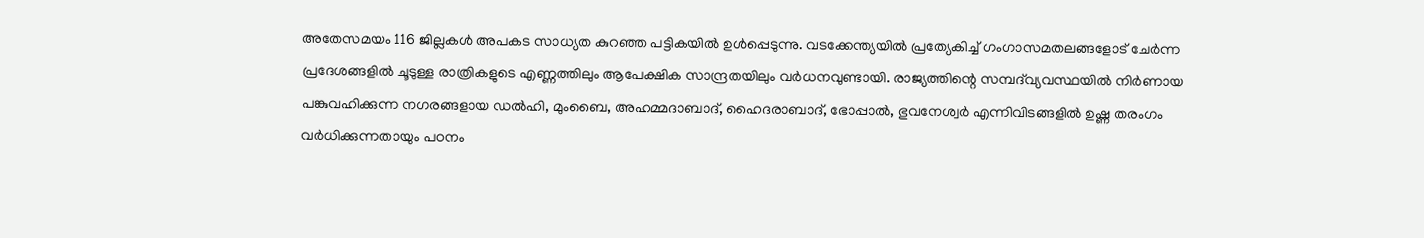അതേസമയം 116 ജില്ലകള്‍ അപകട സാധ്യത കുറഞ്ഞ പട്ടികയില്‍ ഉള്‍പ്പെടുന്നു. വടക്കേന്ത്യയില്‍ പ്രത്യേകിച്ച് ഗംഗാസമതലങ്ങളോട് ചേര്‍ന്ന പ്രദേശങ്ങളില്‍ ചൂടുള്ള രാത്രികളുടെ എണ്ണത്തിലും ആപേക്ഷിക സാന്ദ്രതയിലും വര്‍ധനവുണ്ടായി. രാജ്യത്തിന്റെ സമ്പദ്‌വ്യവസ്ഥയില്‍ നിര്‍ണായ പങ്കുവഹിക്കുന്ന നഗരങ്ങളായ ഡല്‍ഹി, മുംബൈ, അഹമ്മദാബാദ്, ഹൈദരാബാദ്, ഭോപ്പാല്‍, ഭുവനേശ്വര്‍ എന്നിവിടങ്ങളില്‍ ഉഷ്ണ തരംഗം വര്‍ധിക്കുന്നതായും പഠനം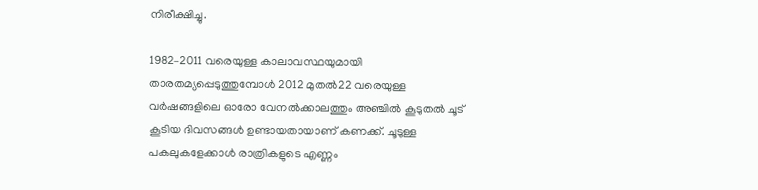നിരീക്ഷിച്ചു.

1982–2011 വരെയുള്ള കാലാവസ്ഥയുമായി താരതമ്യപ്പെടുത്തുമ്പോള്‍ 2012 മുതല്‍22 വരെയുള്ള വര്‍ഷങ്ങളിലെ ഓരോ വേനല്‍ക്കാലത്തും അഞ്ചില്‍ കൂടുതല്‍ ചൂട് കൂടിയ ദിവസങ്ങള്‍ ഉണ്ടായതായാണ് കണക്ക്. ചൂടുള്ള പകലുകളേക്കാള്‍ രാത്രികളുടെ എണ്ണം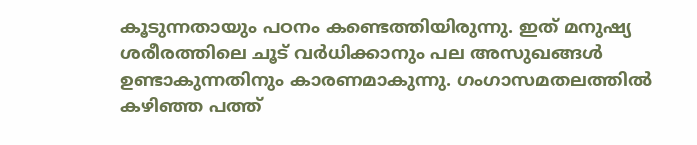കൂടുന്നതായും പഠനം കണ്ടെത്തിയിരുന്നു. ഇത് മനുഷ്യ ശരീരത്തിലെ ചൂട് വര്‍ധിക്കാനും പല അസുഖങ്ങള്‍ ഉണ്ടാകുന്നതിനും കാരണമാകുന്നു. ഗംഗാസമതലത്തില്‍ കഴിഞ്ഞ പത്ത്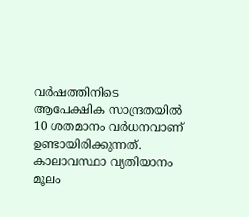വര്‍ഷത്തിനിടെ ആപേക്ഷിക സാന്ദ്രതയില്‍ 10 ശതമാനം വര്‍ധനവാണ് ഉണ്ടായിരിക്കുന്നത്. കാലാവസ്ഥാ വ്യതിയാനം മൂലം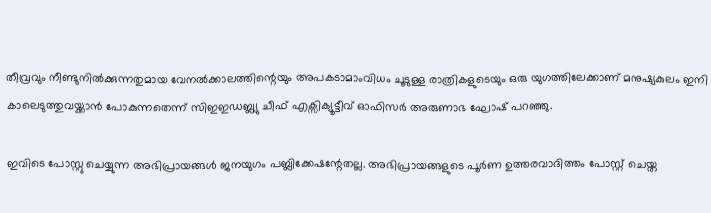തീവ്രവും നീണ്ടുനില്‍ക്കുന്നതുമായ വേനല്‍ക്കാലത്തിന്റെയും അപകടാമാംവിധം ചൂടുള്ള രാത്രികളുടെയും ഒരു യുഗത്തിലേക്കാണ് മനുഷ്യകുലം ഇനി കാലെടുത്തുവയ്ക്കാന്‍ പോകുന്നതെന്ന് സിഇഇഡബ്ല്യു ചീഫ് എക്സിക്യൂട്ടീവ് ഓഫിസര്‍ അരുണാഭ ഘോഷ് പറഞ്ഞു.

ഇവിടെ പോസ്റ്റു ചെയ്യുന്ന അഭിപ്രായങ്ങള്‍ ജനയുഗം പബ്ലിക്കേഷന്റേതല്ല. അഭിപ്രായങ്ങളുടെ പൂര്‍ണ ഉത്തരവാദിത്തം പോസ്റ്റ് ചെയ്ത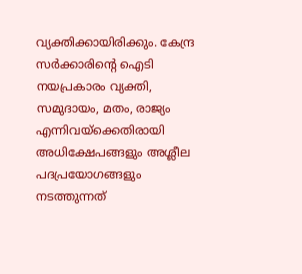വ്യക്തിക്കായിരിക്കും. കേന്ദ്ര സര്‍ക്കാരിന്റെ ഐടി നയപ്രകാരം വ്യക്തി, സമുദായം, മതം, രാജ്യം എന്നിവയ്‌ക്കെതിരായി അധിക്ഷേപങ്ങളും അശ്ലീല പദപ്രയോഗങ്ങളും നടത്തുന്നത്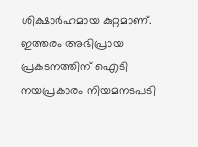ശിക്ഷാര്‍ഹമായ കുറ്റമാണ്. ഇത്തരം അഭിപ്രായ പ്രകടനത്തിന് ഐടി നയപ്രകാരം നിയമനടപടി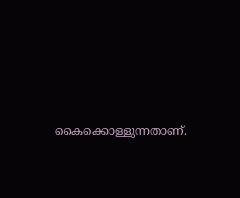കൈക്കൊള്ളുന്നതാണ്.